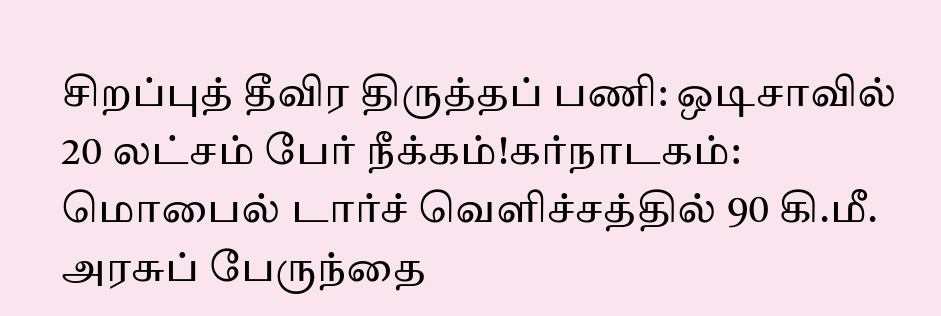சிறப்புத் தீவிர திருத்தப் பணி: ஒடிசாவில் 20 லட்சம் பேர் நீக்கம்!கர்நாடகம்: மொபைல் டார்ச் வெளிச்சத்தில் 90 கி.மீ. அரசுப் பேருந்தை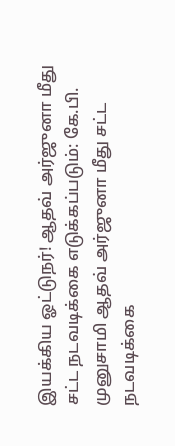இயக்கிய ஓட்டுநர்! ஆதவ் அர்ஜுனா மீது சட்ட நடவடிக்கை எடுக்கப்படும்: கே.பி. முனுசாமி ஆதவ் அர்ஜுனா மீது சட்ட நடவடிக்கை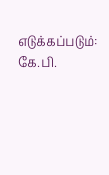எடுக்கப்படும்: கே.பி.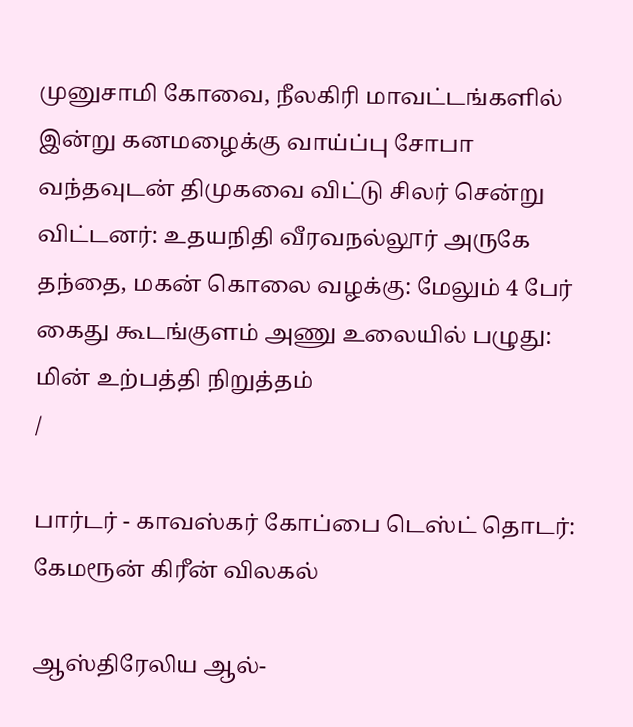முனுசாமி கோவை, நீலகிரி மாவட்டங்களில் இன்று கனமழைக்கு வாய்ப்பு சோபா வந்தவுடன் திமுகவை விட்டு சிலர் சென்று விட்டனர்: உதயநிதி வீரவநல்லூர் அருகே தந்தை, மகன் கொலை வழக்கு: மேலும் 4 பேர் கைது கூடங்குளம் அணு உலையில் பழுது: மின் உற்பத்தி நிறுத்தம்
/

பார்டர் - காவஸ்கர் கோப்பை டெஸ்ட் தொடர்: கேமரூன் கிரீன் விலகல்

ஆஸ்திரேலிய ஆல்-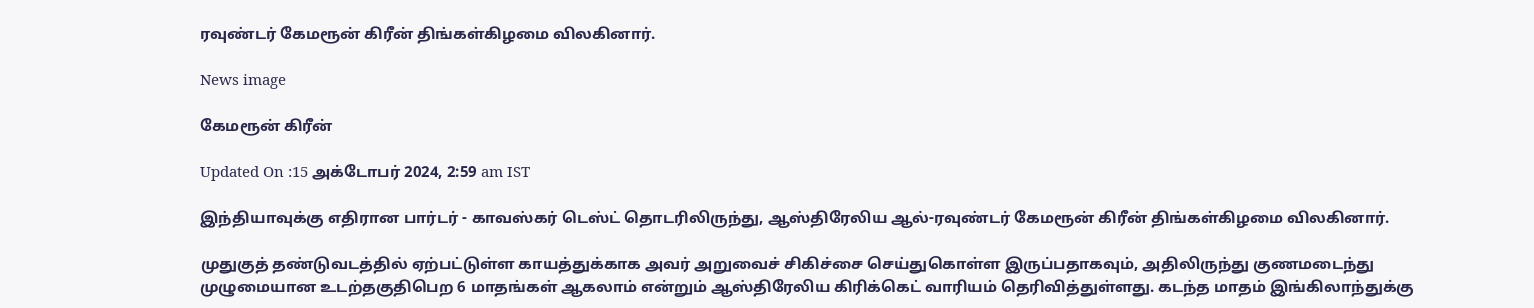ரவுண்டர் கேமரூன் கிரீன் திங்கள்கிழமை விலகினார்.

News image

கேமரூன் கிரீன்

Updated On :15 அக்டோபர் 2024, 2:59 am IST

இந்தியாவுக்கு எதிரான பார்டர் - காவஸ்கர் டெஸ்ட் தொடரிலிருந்து, ஆஸ்திரேலிய ஆல்-ரவுண்டர் கேமரூன் கிரீன் திங்கள்கிழமை விலகினார்.

முதுகுத் தண்டுவடத்தில் ஏற்பட்டுள்ள காயத்துக்காக அவர் அறுவைச் சிகிச்சை செய்துகொள்ள இருப்பதாகவும், அதிலிருந்து குணமடைந்து முழுமையான உடற்தகுதிபெற 6 மாதங்கள் ஆகலாம் என்றும் ஆஸ்திரேலிய கிரிக்கெட் வாரியம் தெரிவித்துள்ளது. கடந்த மாதம் இங்கிலாந்துக்கு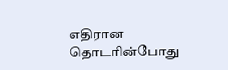எதிரான தொடரின்போது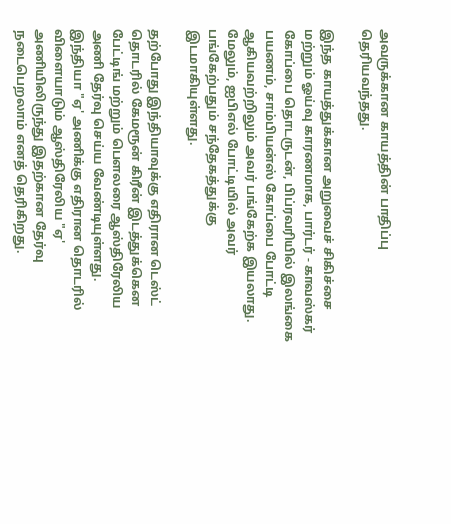அவருக்கான காயத்தின் பாதிப்பு தெரியவந்தது.

இந்த காயத்துக்கான அறுவைச் சிகிச்சை மற்றும் ஓய்வு காரணமாக, பார்டர் - காவஸ்கர் கோப்பை தொடருடன், பிப்ரவரியில் இலங்கை பயணம், சாம்பியன்ஸ் கோப்பை போட்டி ஆகியவற்றிலும் அவர் பங்கேற்க இயலாது. மேலும், ஐபிஎல் போட்டியில் அவர் பங்கேற்பதும் சந்தேகத்துக்கு இடமாகியுள்ளது.

தற்போது இந்தியாவுக்கு எதிரான டெஸ்ட் தொடரில் கேமரூன் கிரீன் இடத்துக்கென பேட்டிங் மற்றும் பெளலரை ஆஸ்திரேலிய அணி தேர்வு செய்ய வேண்டியுள்ளது. இந்தியா "ஏ' அணிக்கு எதிரான தொடரில் விளையாடும் ஆஸ்திரேலிய "ஏ' அணியிலிருந்து இதற்கான தேர்வு நடைபெறலாம் எனத் தெரிகிறது.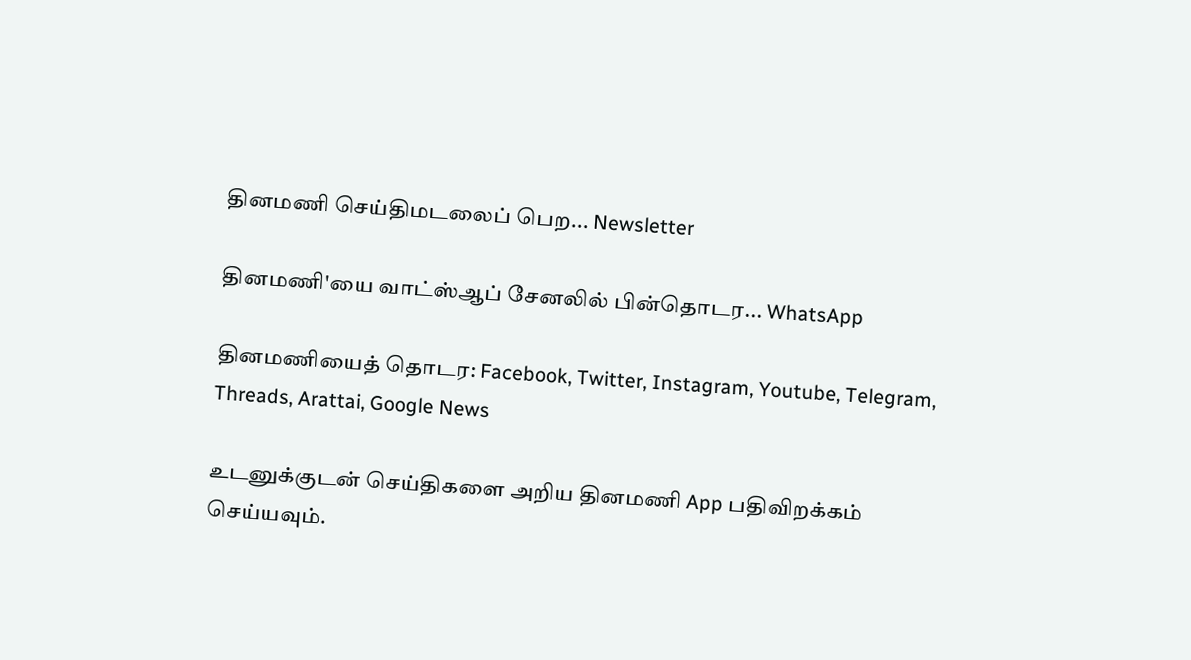தினமணி செய்திமடலைப் பெற... Newsletter

தினமணி'யை வாட்ஸ்ஆப் சேனலில் பின்தொடர... WhatsApp

தினமணியைத் தொடர: Facebook, Twitter, Instagram, Youtube, Telegram, Threads, Arattai, Google News

உடனுக்குடன் செய்திகளை அறிய தினமணி App பதிவிறக்கம் செய்யவும்.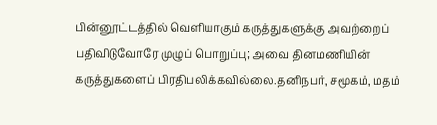பின்னூட்டத்தில் வெளியாகும் கருத்துகளுக்கு அவற்றைப் பதிவிடுவோரே முழுப் பொறுப்பு; அவை தினமணியின் கருத்துகளைப் பிரதிபலிக்கவில்லை.தனிநபர், சமூகம், மதம்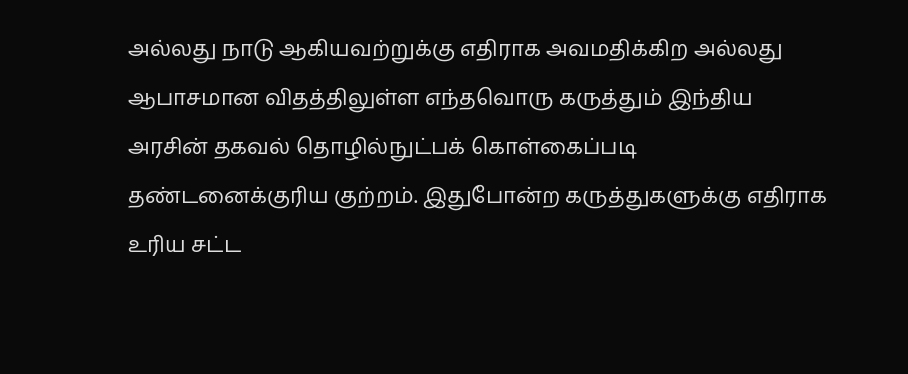அல்லது நாடு ஆகியவற்றுக்கு எதிராக அவமதிக்கிற அல்லது ஆபாசமான விதத்திலுள்ள எந்தவொரு கருத்தும் இந்திய அரசின் தகவல் தொழில்நுட்பக் கொள்கைப்படி தண்டனைக்குரிய குற்றம். இதுபோன்ற கருத்துகளுக்கு எதிராக உரிய சட்ட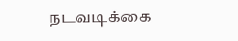நடவடிக்கை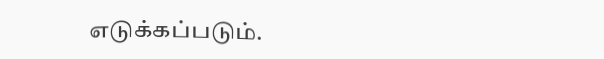எடுக்கப்படும்.